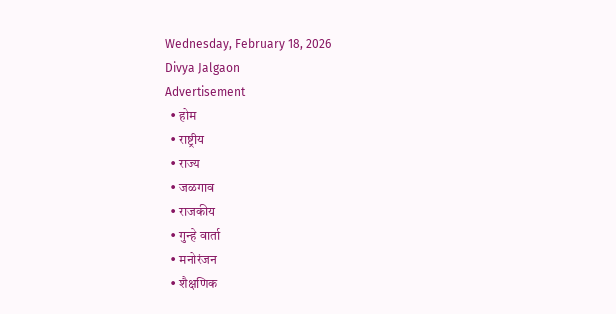Wednesday, February 18, 2026
Divya Jalgaon
Advertisement
  • होम
  • राष्ट्रीय
  • राज्य
  • जळगाव
  • राजकीय
  • गुन्हे वार्ता
  • मनोरंजन
  • शैक्षणिक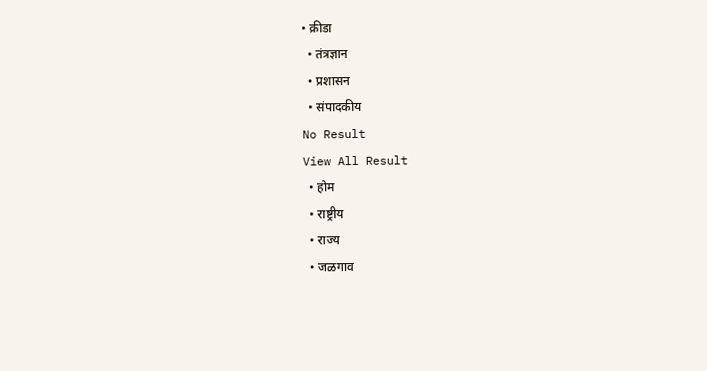• क्रीडा
  • तंत्रज्ञान
  • प्रशासन
  • संपादकीय
No Result
View All Result
  • होम
  • राष्ट्रीय
  • राज्य
  • जळगाव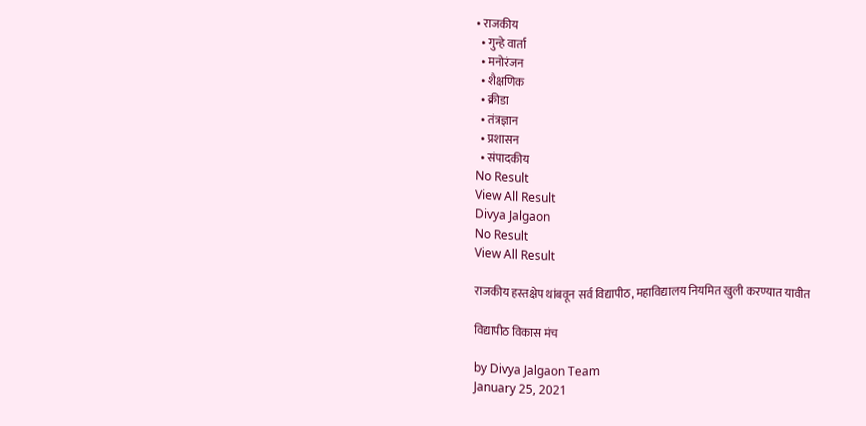• राजकीय
  • गुन्हे वार्ता
  • मनोरंजन
  • शैक्षणिक
  • क्रीडा
  • तंत्रज्ञान
  • प्रशासन
  • संपादकीय
No Result
View All Result
Divya Jalgaon
No Result
View All Result

राजकीय हस्तक्षेप थांबवून सर्व विद्यापीठ, महाविद्यालय नियमित खुली करण्यात यावीत

विद्यापीठ विकास मंच

by Divya Jalgaon Team
January 25, 2021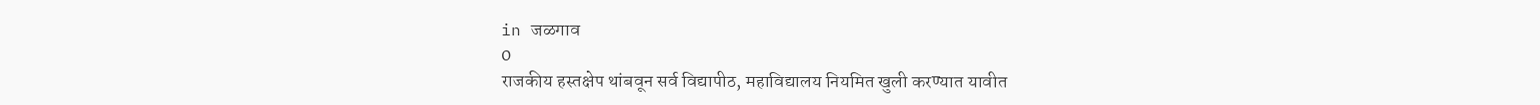in जळगाव
0
राजकीय हस्तक्षेप थांबवून सर्व विद्यापीठ, महाविद्यालय नियमित खुली करण्यात यावीत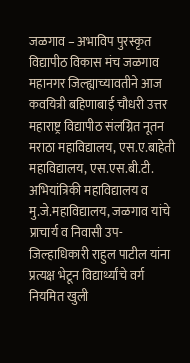जळगाव – अभाविप पुरस्कृत विद्यापीठ विकास मंच जळगाव महानगर जिल्ह्याच्यावतीने आज कवयित्री बहिणाबाई चौधरी उत्तर महाराष्ट्र विद्यापीठ संलग्नित नूतन मराठा महाविद्यालय, एस.ए.बाहेती महाविद्यालय, एस.एस.बी.टी. अभियांत्रिकी महाविद्यालय व मु.जे.महाविद्यालय, जळगाव यांचे प्राचार्य व निवासी उप-जिल्हाधिकारी राहुल पाटील यांना प्रत्यक्ष भेटून विद्यार्थ्यांचे वर्ग नियमित खुली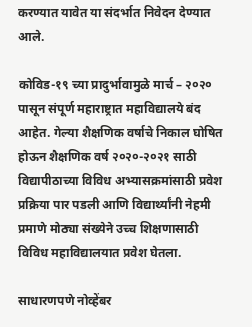करण्यात यावेत या संदर्भात निवेदन देण्यात आले.

कोविड-१९ च्या प्रादुर्भावामुळे मार्च – २०२० पासून संपूर्ण महाराष्ट्रात महाविद्यालये बंद आहेत. गेल्या शैक्षणिक वर्षाचे निकाल घोषित होऊन शैक्षणिक वर्ष २०२०-२०२१ साठी विद्यापीठाच्या विविध अभ्यासक्रमांसाठी प्रवेश प्रक्रिया पार पडली आणि विद्यार्थ्यांनी नेहमी प्रमाणे मोठ्या संख्येने उच्च शिक्षणासाठी विविध महाविद्यालयात प्रवेश घेतला.

साधारणपणे नोव्हेंबर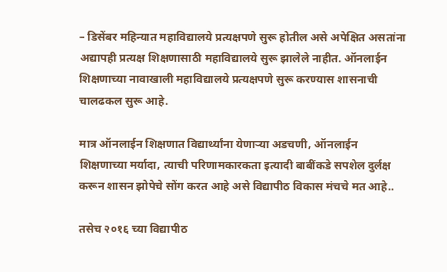– डिसेंबर महिन्यात महाविद्यालये प्रत्यक्षपणे सुरू होतील असे अपेक्षित असतांना अद्यापही प्रत्यक्ष शिक्षणासाठी महाविद्यालये सुरू झालेले नाहीत. ऑनलाईन शिक्षणाच्या नावाखाली महाविद्यालये प्रत्यक्षपणे सुरू करण्यास शासनाची चालढकल सुरू आहे.

मात्र ऑनलाईन शिक्षणात विद्यार्थ्यांना येणाऱ्या अडचणी, ऑनलाईन शिक्षणाच्या मर्यादा, त्याची परिणामकारकता इत्यादी बाबींकडे सपशेल दुर्लक्ष करून शासन झोपेचे सोंग करत आहे असे विद्यापीठ विकास मंचचे मत आहे..

तसेच २०१६ च्या विद्यापीठ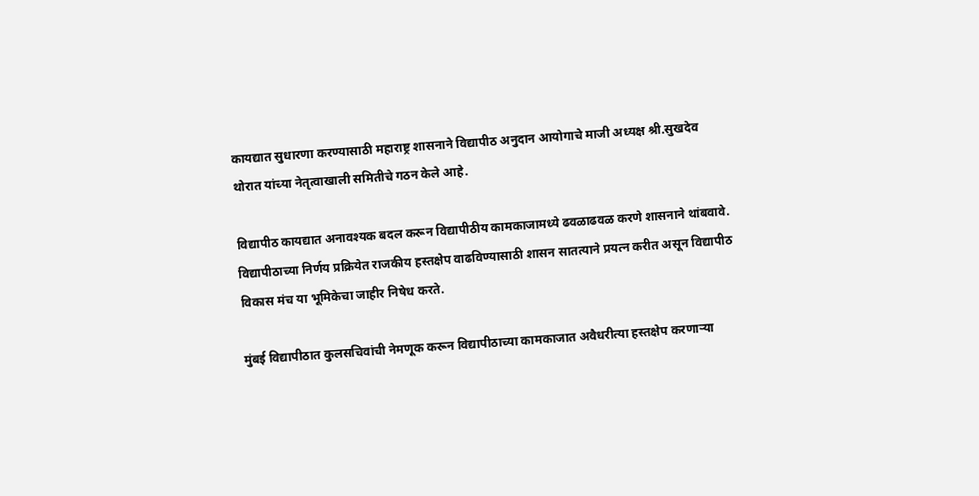कायद्यात सुधारणा करण्यासाठी महाराष्ट्र शासनाने विद्यापीठ अनुदान आयोगाचे माजी अध्यक्ष श्री.सुखदेव थोरात यांच्या नेतृत्वाखाली समितीचे गठन केले आहे.

विद्यापीठ कायद्यात अनावश्यक बदल करून विद्यापीठीय कामकाजामध्ये ढवळाढवळ करणे शासनाने थांबवावे. विद्यापीठाच्या निर्णय प्रक्रियेत राजकीय हस्तक्षेप वाढविण्यासाठी शासन सातत्याने प्रयत्न करीत असून विद्यापीठ विकास मंच या भूमिकेचा जाहीर निषेध करते.

मुंबई विद्यापीठात कुलसचिवांची नेमणूक करून विद्यापीठाच्या कामकाजात अवैधरीत्या हस्तक्षेप करणाऱ्या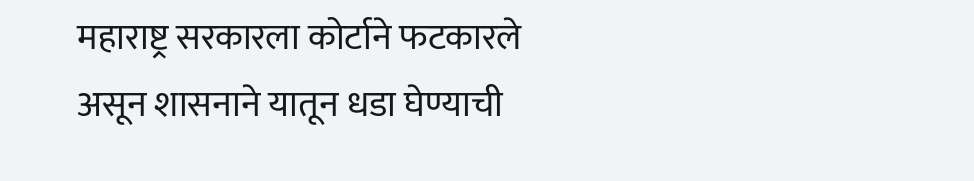महाराष्ट्र सरकारला कोर्टाने फटकारले असून शासनाने यातून धडा घेण्याची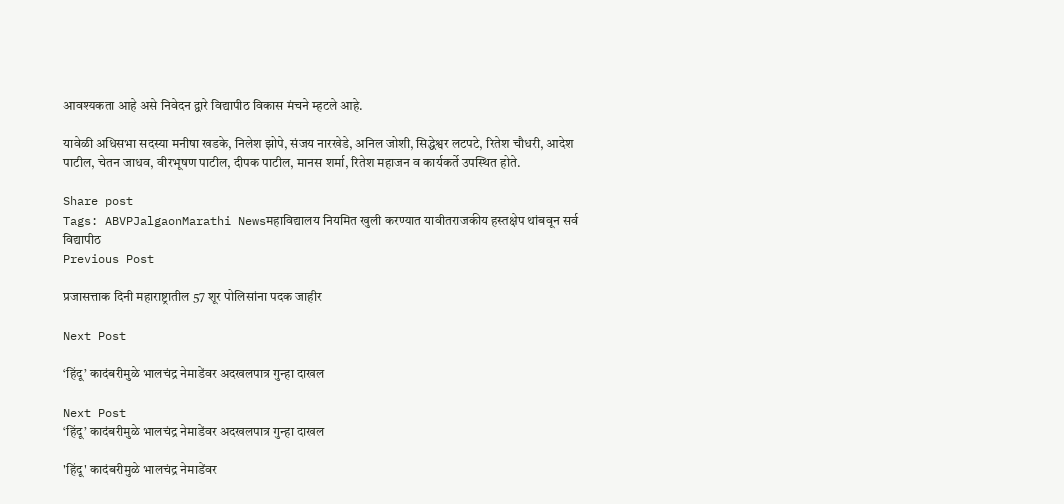आवश्यकता आहे असे निवेदन द्वारे विद्यापीठ विकास मंचने म्हटले आहे.

यावेळी अधिसभा सदस्या मनीषा खडके, निलेश झोपे, संजय नारखेडे, अनिल जोशी, सिद्धेश्वर लटपटे, रितेश चौधरी, आदेश पाटील, चेतन जाधव, वीरभूषण पाटील, दीपक पाटील, मानस शर्मा, रितेश महाजन व कार्यकर्ते उपस्थित होते.

Share post
Tags: ABVPJalgaonMarathi Newsमहाविद्यालय नियमित खुली करण्यात यावीतराजकीय हस्तक्षेप थांबवून सर्व विद्यापीठ
Previous Post

प्रजासत्ताक दिनी महाराष्ट्रातील 57 शूर पोलिसांना पदक जाहीर

Next Post

‘हिंदू’ कादंबरीमुळे भालचंद्र नेमाडेंवर अदखलपात्र गुन्हा दाखल

Next Post
‘हिंदू’ कादंबरीमुळे भालचंद्र नेमाडेंवर अदखलपात्र गुन्हा दाखल

'हिंदू' कादंबरीमुळे भालचंद्र नेमाडेंवर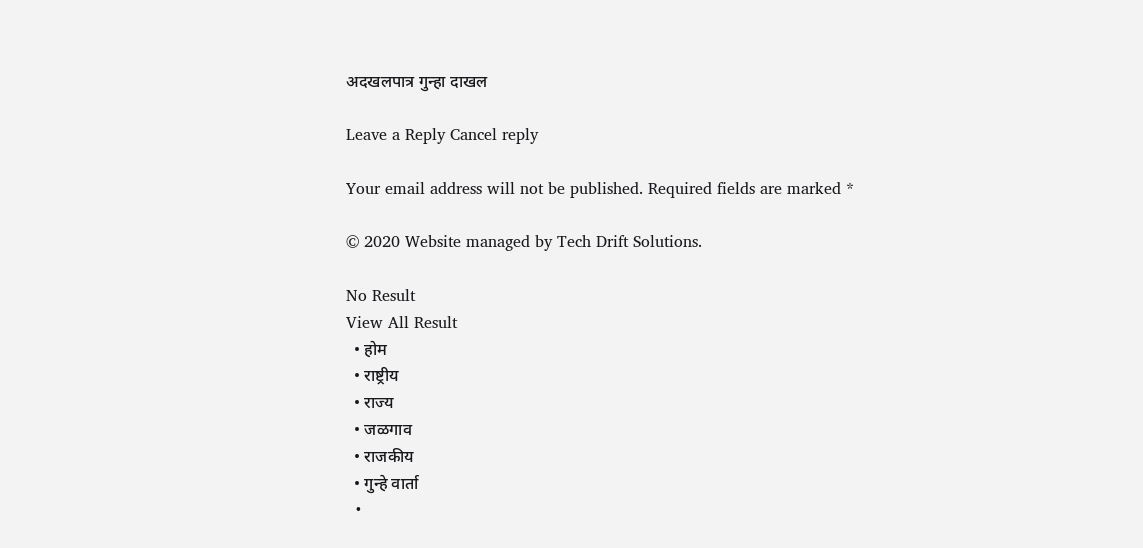अदखलपात्र गुन्हा दाखल

Leave a Reply Cancel reply

Your email address will not be published. Required fields are marked *

© 2020 Website managed by Tech Drift Solutions.

No Result
View All Result
  • होम
  • राष्ट्रीय
  • राज्य
  • जळगाव
  • राजकीय
  • गुन्हे वार्ता
  •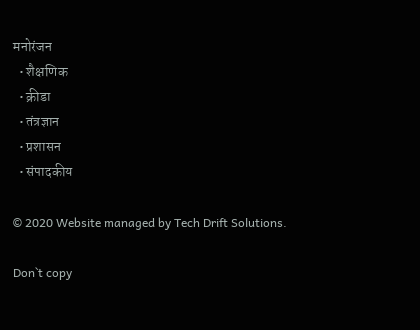मनोरंजन
  • शैक्षणिक
  • क्रीडा
  • तंत्रज्ञान
  • प्रशासन
  • संपादकीय

© 2020 Website managed by Tech Drift Solutions.

Don`t copy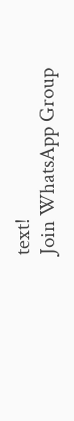text!
Join WhatsApp Group